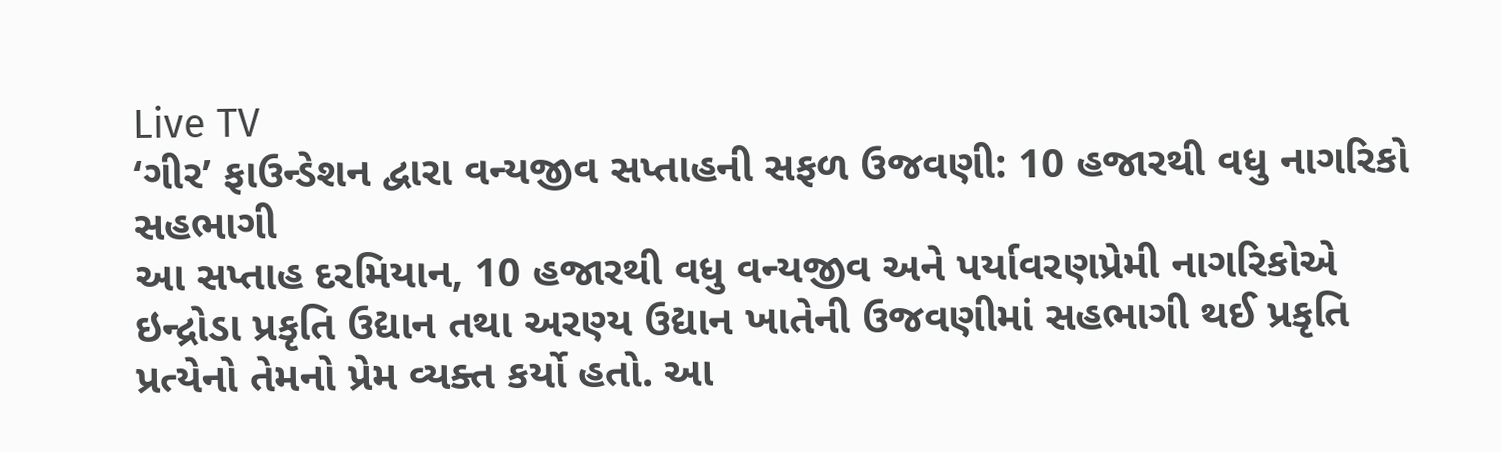Live TV
‘ગીર’ ફાઉન્ડેશન દ્વારા વન્યજીવ સપ્તાહની સફળ ઉજવણી: 10 હજારથી વધુ નાગરિકો સહભાગી
આ સપ્તાહ દરમિયાન, 10 હજારથી વધુ વન્યજીવ અને પર્યાવરણપ્રેમી નાગરિકોએ ઇન્દ્રોડા પ્રકૃતિ ઉદ્યાન તથા અરણ્ય ઉદ્યાન ખાતેની ઉજવણીમાં સહભાગી થઈ પ્રકૃતિ પ્રત્યેનો તેમનો પ્રેમ વ્યક્ત કર્યો હતો. આ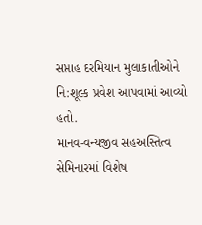સપ્તાહ દરમિયાન મુલાકાતીઓને નિ:શૂલ્ક પ્રવેશ આપવામાં આવ્યો હતો.
માનવ-વન્યજીવ સહઅસ્તિત્વ સેમિનારમાં વિશેષ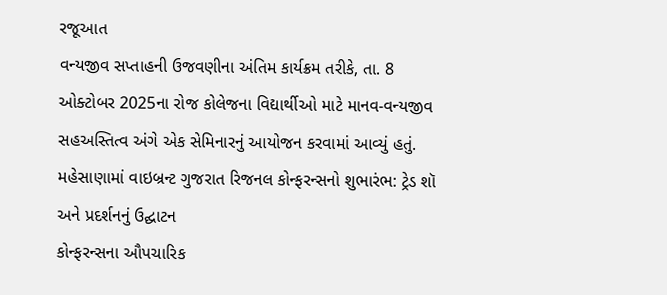રજૂઆત
વન્યજીવ સપ્તાહની ઉજવણીના અંતિમ કાર્યક્રમ તરીકે, તા. 8 ઓક્ટોબર 2025ના રોજ કોલેજના વિદ્યાર્થીઓ માટે માનવ-વન્યજીવ સહઅસ્તિત્વ અંગે એક સેમિનારનું આયોજન કરવામાં આવ્યું હતું.
મહેસાણામાં વાઇબ્રન્ટ ગુજરાત રિજનલ કોન્ફરન્સનો શુભારંભ: ટ્રેડ શૉ અને પ્રદર્શનનું ઉદ્ઘાટન
કોન્ફરન્સના ઔપચારિક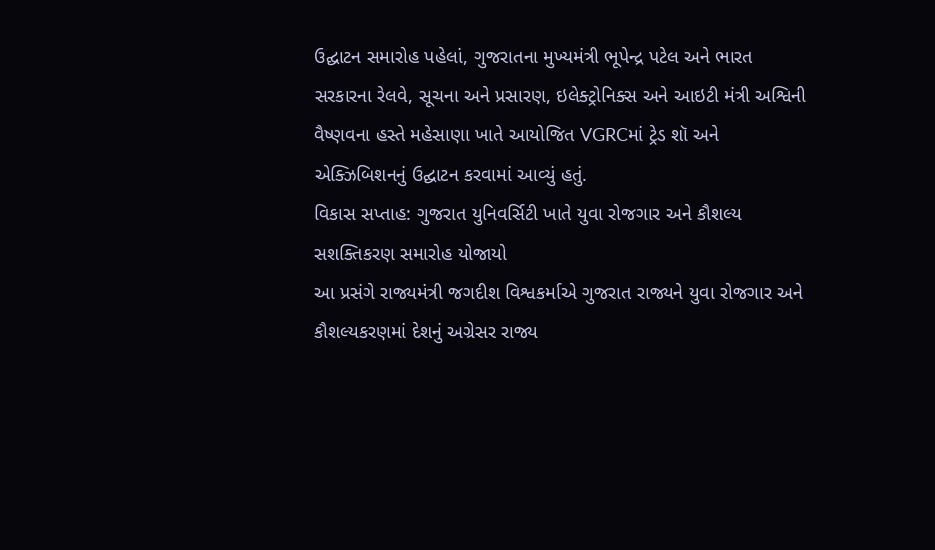ઉદ્ઘાટન સમારોહ પહેલાં, ગુજરાતના મુખ્યમંત્રી ભૂપેન્દ્ર પટેલ અને ભારત સરકારના રેલવે, સૂચના અને પ્રસારણ, ઇલેક્ટ્રોનિક્સ અને આઇટી મંત્રી અશ્વિની વૈષ્ણવના હસ્તે મહેસાણા ખાતે આયોજિત VGRCમાં ટ્રેડ શૉ અને એક્ઝિબિશનનું ઉદ્ઘાટન કરવામાં આવ્યું હતું.
વિકાસ સપ્તાહ: ગુજરાત યુનિવર્સિટી ખાતે યુવા રોજગાર અને કૌશલ્ય સશક્તિકરણ સમારોહ યોજાયો
આ પ્રસંગે રાજ્યમંત્રી જગદીશ વિશ્વકર્માએ ગુજરાત રાજ્યને યુવા રોજગાર અને કૌશલ્યકરણમાં દેશનું અગ્રેસર રાજ્ય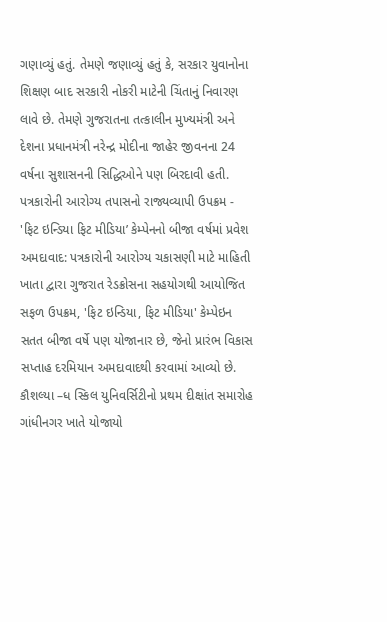ગણાવ્યું હતું. તેમણે જણાવ્યું હતું કે, સરકાર યુવાનોના શિક્ષણ બાદ સરકારી નોકરી માટેની ચિંતાનું નિવારણ લાવે છે. તેમણે ગુજરાતના તત્કાલીન મુખ્યમંત્રી અને દેશના પ્રધાનમંત્રી નરેન્દ્ર મોદીના જાહેર જીવનના 24 વર્ષના સુશાસનની સિદ્ધિઓને પણ બિરદાવી હતી.
પત્રકારોની આરોગ્ય તપાસનો રાજ્યવ્યાપી ઉપક્રમ - 'ફિટ ઇન્ડિયા ફિટ મીડિયા’ કેમ્પેનનો બીજા વર્ષમાં પ્રવેશ
અમદાવાદ: પત્રકારોની આરોગ્ય ચકાસણી માટે માહિતી ખાતા દ્વારા ગુજરાત રેડક્રોસના સહયોગથી આયોજિત સફળ ઉપક્રમ, 'ફિટ ઇન્ડિયા, ફિટ મીડિયા' કેમ્પેઇન સતત બીજા વર્ષે પણ યોજાનાર છે, જેનો પ્રારંભ વિકાસ સપ્તાહ દરમિયાન અમદાવાદથી કરવામાં આવ્યો છે.
કૌશલ્યા –ધ સ્કિલ યુનિવર્સિટીનો પ્રથમ દીક્ષાંત સમારોહ ગાંધીનગર ખાતે યોજાયો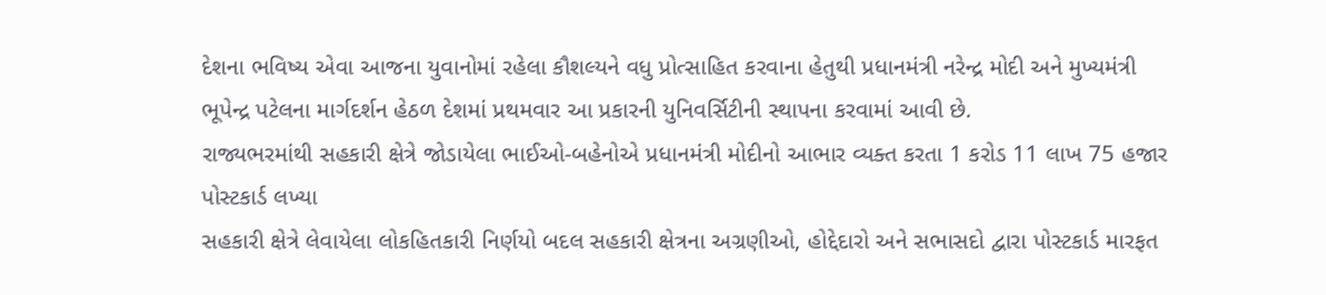દેશના ભવિષ્ય એવા આજના યુવાનોમાં રહેલા કૌશલ્યને વધુ પ્રોત્સાહિત કરવાના હેતુથી પ્રધાનમંત્રી નરેન્દ્ર મોદી અને મુખ્યમંત્રી ભૂપેન્દ્ર પટેલના માર્ગદર્શન હેઠળ દેશમાં પ્રથમવાર આ પ્રકારની યુનિવર્સિટીની સ્થાપના કરવામાં આવી છે.
રાજ્યભરમાંથી સહકારી ક્ષેત્રે જોડાયેલા ભાઈઓ-બહેનોએ પ્રધાનમંત્રી મોદીનો આભાર વ્યક્ત કરતા 1 કરોડ 11 લાખ 75 હજાર પોસ્ટકાર્ડ લખ્યા
સહકારી ક્ષેત્રે લેવાયેલા લોકહિતકારી નિર્ણયો બદલ સહકારી ક્ષેત્રના અગ્રણીઓ, હોદ્દેદારો અને સભાસદો દ્વારા પોસ્ટકાર્ડ મારફત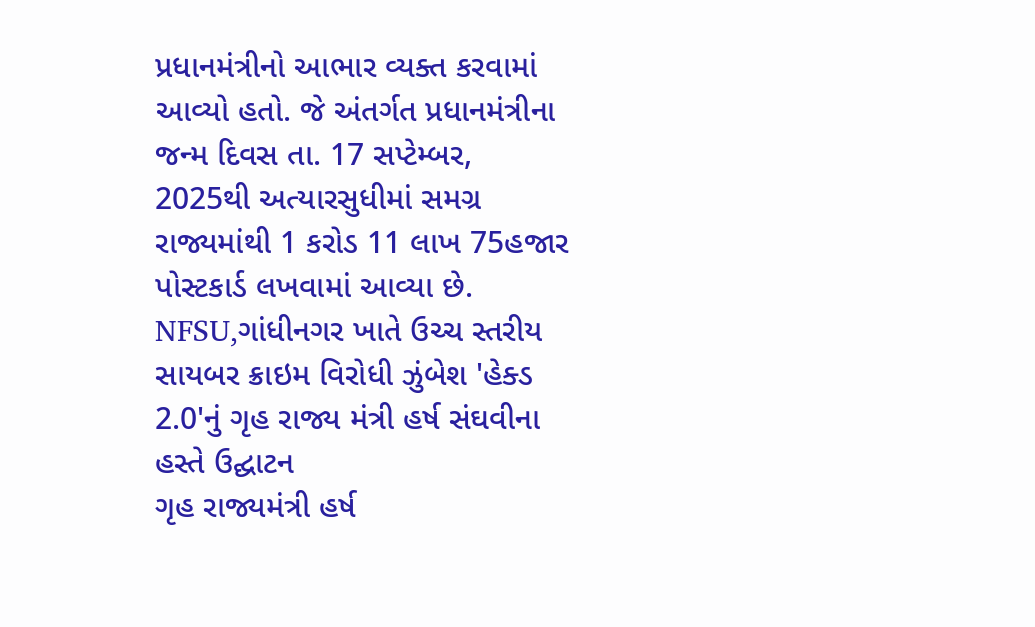પ્રધાનમંત્રીનો આભાર વ્યક્ત કરવામાં આવ્યો હતો. જે અંતર્ગત પ્રધાનમંત્રીના જન્મ દિવસ તા. 17 સપ્ટેમ્બર, 2025થી અત્યારસુધીમાં સમગ્ર રાજ્યમાંથી 1 કરોડ 11 લાખ 75હજાર પોસ્ટકાર્ડ લખવામાં આવ્યા છે.
NFSU,ગાંધીનગર ખાતે ઉચ્ચ સ્તરીય સાયબર ક્રાઇમ વિરોધી ઝુંબેશ 'હેક્ડ 2.0'નું ગૃહ રાજ્ય મંત્રી હર્ષ સંઘવીના હસ્તે ઉદ્ઘાટન
ગૃહ રાજ્યમંત્રી હર્ષ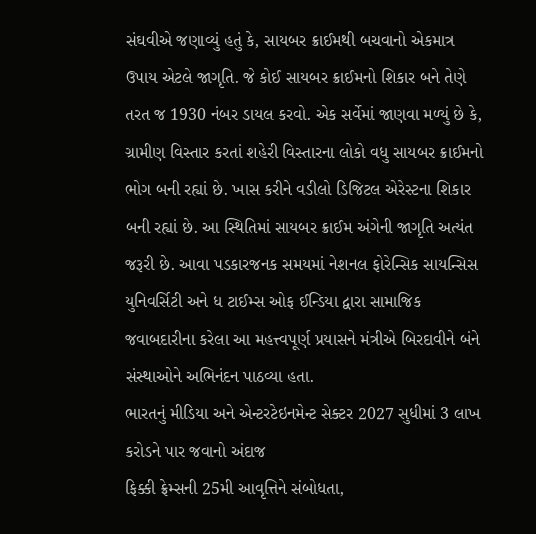સંઘવીએ જણાવ્યું હતું કે, સાયબર ક્રાઈમથી બચવાનો એકમાત્ર ઉપાય એટલે જાગૃતિ. જે કોઈ સાયબર ક્રાઈમનો શિકાર બને તેણે તરત જ 1930 નંબર ડાયલ કરવો. એક સર્વેમાં જાણવા મળ્યું છે કે, ગ્રામીણ વિસ્તાર કરતાં શહેરી વિસ્તારના લોકો વધુ સાયબર ક્રાઈમનો ભોગ બની રહ્યાં છે. ખાસ કરીને વડીલો ડિજિટલ એરેસ્ટના શિકાર બની રહ્યાં છે. આ સ્થિતિમાં સાયબર ક્રાઈમ અંગેની જાગૃતિ અત્યંત જરૂરી છે. આવા પડકારજનક સમયમાં નેશનલ ફોરેન્સિક સાયન્સિસ યુનિવર્સિટી અને ધ ટાઈમ્સ ઓફ ઈન્ડિયા દ્વારા સામાજિક જવાબદારીના કરેલા આ મહત્ત્વપૂર્ણ પ્રયાસને મંત્રીએ બિરદાવીને બંને સંસ્થાઓને અભિનંદન પાઠવ્યા હતા.
ભારતનું મીડિયા અને એન્ટરટેઇનમેન્ટ સેક્ટર 2027 સુધીમાં 3 લાખ કરોડને પાર જવાનો અંદાજ
ફિક્કી ફ્રેમ્સની 25મી આવૃત્તિને સંબોધતા,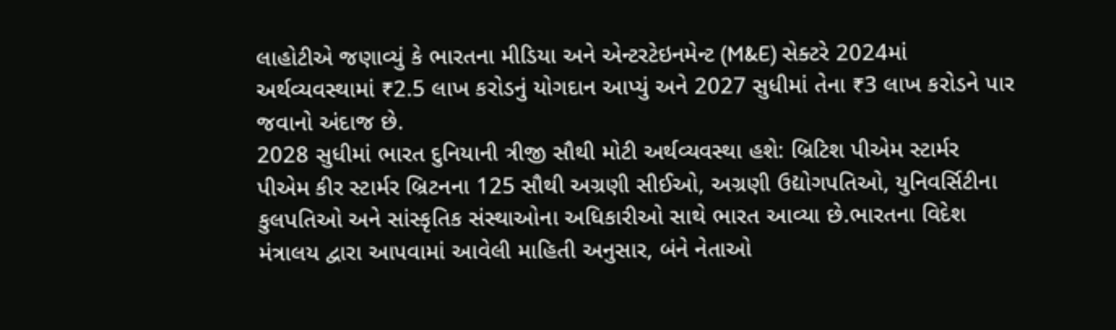લાહોટીએ જણાવ્યું કે ભારતના મીડિયા અને એન્ટરટેઇનમેન્ટ (M&E) સેક્ટરે 2024માં અર્થવ્યવસ્થામાં ₹2.5 લાખ કરોડનું યોગદાન આપ્યું અને 2027 સુધીમાં તેના ₹3 લાખ કરોડને પાર જવાનો અંદાજ છે.
2028 સુધીમાં ભારત દુનિયાની ત્રીજી સૌથી મોટી અર્થવ્યવસ્થા હશે: બ્રિટિશ પીએમ સ્ટાર્મર
પીએમ કીર સ્ટાર્મર બ્રિટનના 125 સૌથી અગ્રણી સીઈઓ, અગ્રણી ઉદ્યોગપતિઓ, યુનિવર્સિટીના કુલપતિઓ અને સાંસ્કૃતિક સંસ્થાઓના અધિકારીઓ સાથે ભારત આવ્યા છે.ભારતના વિદેશ મંત્રાલય દ્વારા આપવામાં આવેલી માહિતી અનુસાર, બંને નેતાઓ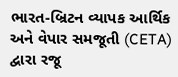ભારત-બ્રિટન વ્યાપક આર્થિક અને વેપાર સમજૂતી (CETA) દ્વારા રજૂ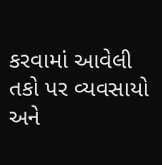કરવામાં આવેલી તકો પર વ્યવસાયો અને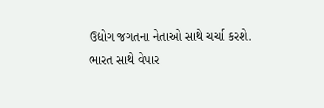ઉદ્યોગ જગતના નેતાઓ સાથે ચર્ચા કરશે.
ભારત સાથે વેપાર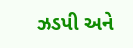ઝડપી અને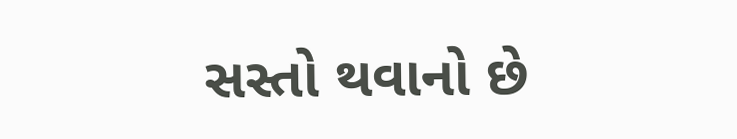સસ્તો થવાનો છે